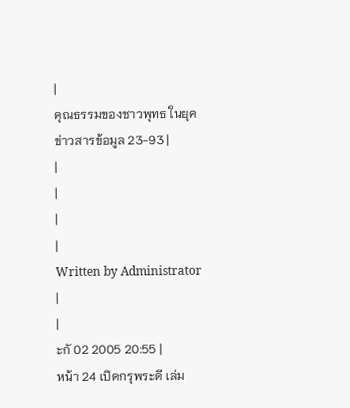|
คุณธรรมของชาวพุทธ ในยุคข่าวสารข้อมูล 23-93 |
|
|
|
|
Written by Administrator
|
|
ะกั 02 2005 20:55 |
หน้า 24 เปิดกรุพระดี เล่ม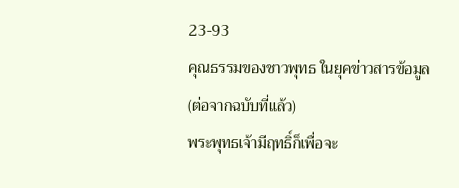23-93
คุณธรรมของชาวพุทธ ในยุคข่าวสารข้อมูล
(ต่อจากฉบับที่แล้ว)
พระพุทธเจ้ามีฤทธิ์ก็เพื่อจะ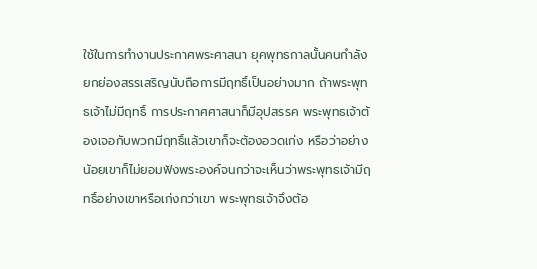ใช้ในการทำงานประกาศพระศาสนา ยุคพุทธกาลนั้นคนกำลังยกย่องสรรเสริญนับถือการมีฤทธิ์เป็นอย่างมาก ถ้าพระพุทธเจ้าไม่มีฤทธิ์ การประกาศศาสนาก็มีอุปสรรค พระพุทธเจ้าต้องเจอกับพวกมีฤทธิ์แล้วเขาก็จะต้องอวดเก่ง หรือว่าอย่างน้อยเขาก็ไม่ยอมฟังพระองค์จนกว่าจะเห็นว่าพระพุทธเจ้ามีฤทธิ์อย่างเขาหรือเก่งกว่าเขา พระพุทธเจ้าจึงต้อ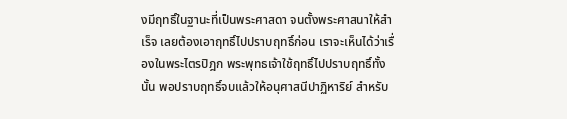งมีฤทธิ์ในฐานะที่เป็นพระศาสดา จนตั้งพระศาสนาให้สำเร็จ เลยต้องเอาฤทธิ์ไปปราบฤทธิ์ก่อน เราจะเห็นได้ว่าเรื่องในพระไตรปิฎก พระพุทธเจ้าใช้ฤทธิ์ไปปราบฤทธิ์ทั้งนั้น พอปราบฤทธิ์จบแล้วให้อนุศาสนีปาฏิหาริย์ สำหรับ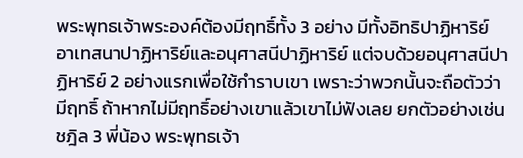พระพุทธเจ้าพระองค์ต้องมีฤทธิ์ทั้ง 3 อย่าง มีทั้งอิทธิปาฏิหาริย์ อาเทสนาปาฏิหาริย์และอนุศาสนีปาฏิหาริย์ แต่จบด้วยอนุศาสนีปาฏิหาริย์ 2 อย่างแรกเพื่อใช้กำราบเขา เพราะว่าพวกนั้นจะถือตัวว่ามีฤทธิ์ ถ้าหากไม่มีฤทธิ์อย่างเขาแล้วเขาไม่ฟังเลย ยกตัวอย่างเช่นชฎิล 3 พี่น้อง พระพุทธเจ้า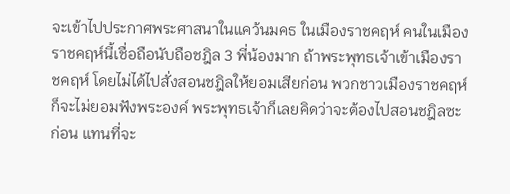จะเข้าไปประกาศพระศาสนาในแคว้นมคธ ในเมืองราชคฤห์ คนในเมืองราชคฤห์นี้เชื่อถือนับถือชฎิล 3 พี่น้องมาก ถ้าพระพุทธเจ้าเข้าเมืองราชคฤห์ โดยไม่ได้ไปสั่งสอนชฎิลให้ยอมเสียก่อน พวกชาวเมืองราชคฤห์ก็จะไม่ยอมฟังพระองค์ พระพุทธเจ้าก็เลยคิดว่าจะต้องไปสอนชฎิลซะก่อน แทนที่จะ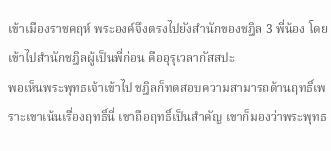เข้าเมืองราชคฤห์ พระองค์จึงตรงไปยังสำนักของชฎิล 3 พี่น้อง โดยเข้าไปสำนักชฎิลผู้เป็นพี่ก่อน คืออุรุเวลากัสสปะ
พอเห็นพระพุทธเจ้าเข้าไป ชฎิลก็ทดสอบความสามารถด้านฤทธิ์เพราะเขาเน้นเรื่องฤทธิ์นี่ เขาถือฤทธิ์เป็นสำคัญ เขาก็มองว่าพระพุทธ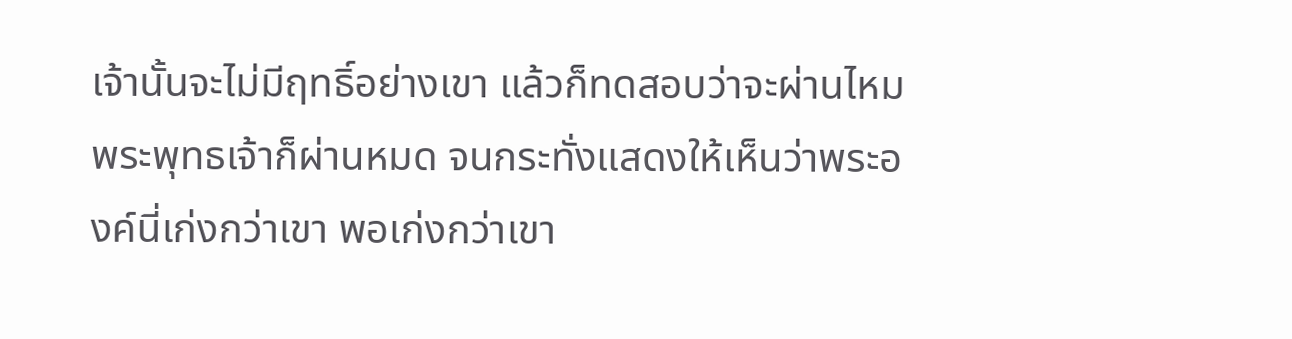เจ้านั้นจะไม่มีฤทธิ์อย่างเขา แล้วก็ทดสอบว่าจะผ่านไหม พระพุทธเจ้าก็ผ่านหมด จนกระทั่งแสดงให้เห็นว่าพระองค์นี่เก่งกว่าเขา พอเก่งกว่าเขา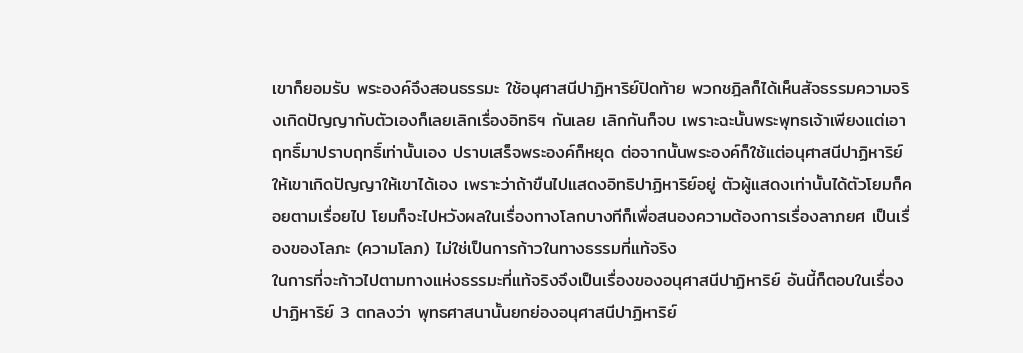เขาก็ยอมรับ พระองค์จึงสอนธรรมะ ใช้อนุศาสนีปาฏิหาริย์ปิดท้าย พวกชฎิลก็ได้เห็นสัจธรรมความจริงเกิดปัญญากับตัวเองก็เลยเลิกเรื่องอิทธิฯ กันเลย เลิกกันก็จบ เพราะฉะนั้นพระพุทธเจ้าเพียงแต่เอาฤทธิ์มาปราบฤทธิ์เท่านั้นเอง ปราบเสร็จพระองค์ก็หยุด ต่อจากนั้นพระองค์ก็ใช้แต่อนุศาสนีปาฏิหาริย์ให้เขาเกิดปัญญาให้เขาได้เอง เพราะว่าถ้าขืนไปแสดงอิทธิปาฏิหาริย์อยู่ ตัวผู้แสดงเท่านั้นได้ตัวโยมก็คอยตามเรื่อยไป โยมก็จะไปหวังผลในเรื่องทางโลกบางทีก็เพื่อสนองความต้องการเรื่องลาภยศ เป็นเรื่องของโลภะ (ความโลภ) ไม่ใช่เป็นการก้าวในทางธรรมที่แท้จริง
ในการที่จะก้าวไปตามทางแห่งธรรมะที่แท้จริงจึงเป็นเรื่องของอนุศาสนีปาฏิหาริย์ อันนี้ก็ตอบในเรื่องปาฏิหาริย์ 3 ตกลงว่า พุทธศาสนานั้นยกย่องอนุศาสนีปาฏิหาริย์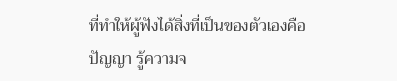ที่ทำให้ผู้ฟังได้สิ่งที่เป็นของตัวเองคือปัญญา รู้ความจ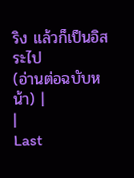ริง แล้วก็เป็นอิสระไป
(อ่านต่อฉบับหน้า) |
|
Last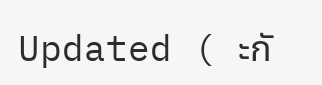Updated ( ะกั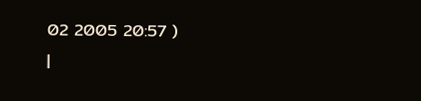02 2005 20:57 )
|